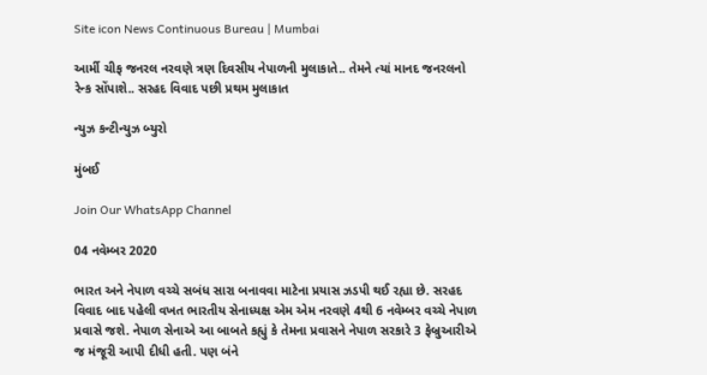Site icon News Continuous Bureau | Mumbai

આર્મી ચીફ જનરલ નરવણે ત્રણ દિવસીય નેપાળની મુલાકાતે.. તેમને ત્યાં માનદ જનરલનો રેન્ક સોંપાશે.. સરહદ વિવાદ પછી પ્રથમ મુલાકાત

ન્યુઝ કન્ટીન્યુઝ બ્યુરો

મુંબઈ

Join Our WhatsApp Channel

04 નવેમ્બર 2020

ભારત અને નેપાળ વચ્ચે સબંધ સારા બનાવવા માટેના પ્રયાસ ઝડપી થઈ રહ્યા છે. સરહદ વિવાદ બાદ પહેલી વખત ભારતીય સેનાધ્યક્ષ એમ એમ નરવણે 4થી 6 નવેમ્બર વચ્ચે નેપાળ પ્રવાસે જશે. નેપાળ સેનાએ આ બાબતે કહ્યું કે તેમના પ્રવાસને નેપાળ સરકારે 3 ફેબ્રુઆરીએ જ મંજૂરી આપી દીધી હતી. પણ બંને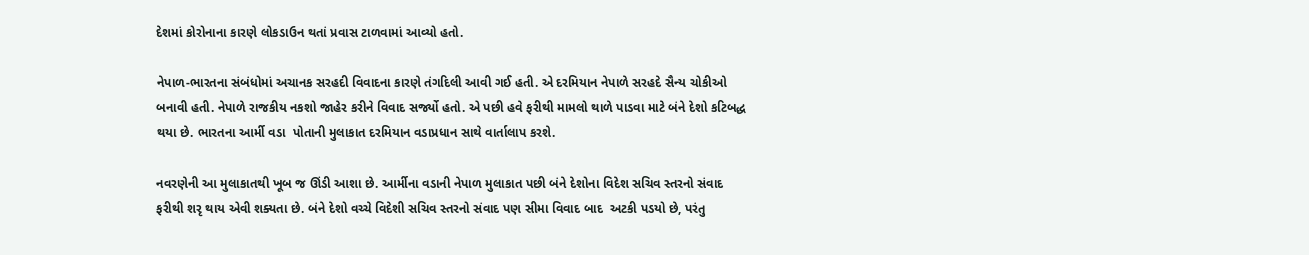દેશમાં કોરોનાના કારણે લોકડાઉન થતાં પ્રવાસ ટાળવામાં આવ્યો હતો.

નેપાળ-ભારતના સંબંધોમાં અચાનક સરહદી વિવાદના કારણે તંગદિલી આવી ગઈ હતી. એ દરમિયાન નેપાળે સરહદે સૈન્ય ચોકીઓ બનાવી હતી. નેપાળે રાજકીય નકશો જાહેર કરીને વિવાદ સર્જ્યો હતો. એ પછી હવે ફરીથી મામલો થાળે પાડવા માટે બંને દેશો કટિબદ્ધ થયા છે. ભારતના આર્મી વડા  પોતાની મુલાકાત દરમિયાન વડાપ્રધાન સાથે વાર્તાલાપ કરશે.

નવરણેની આ મુલાકાતથી ખૂબ જ ઊંડી આશા છે. આર્મીના વડાની નેપાળ મુલાકાત પછી બંને દેશોના વિદેશ સચિવ સ્તરનો સંવાદ ફરીથી શરૃ થાય એવી શક્યતા છે. બંને દેશો વચ્ચે વિદેશી સચિવ સ્તરનો સંવાદ પણ સીમા વિવાદ બાદ  અટકી પડયો છે, પરંતુ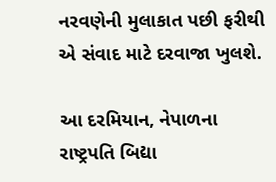નરવણેની મુલાકાત પછી ફરીથી એ સંવાદ માટે દરવાજા ખુલશે.

આ દરમિયાન, નેપાળના રાષ્ટ્રપતિ બિદ્યા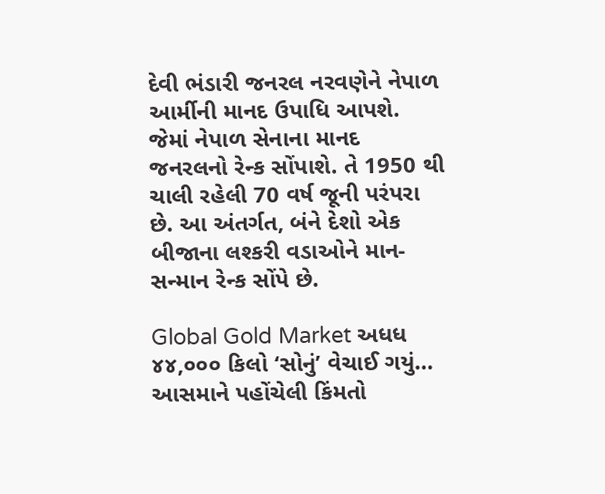દેવી ભંડારી જનરલ નરવણેને નેપાળ આર્મીની માનદ ઉપાધિ આપશે. જેમાં નેપાળ સેનાના માનદ જનરલનો રેન્ક સોંપાશે. તે 1950 થી ચાલી રહેલી 70 વર્ષ જૂની પરંપરા છે. આ અંતર્ગત, બંને દેશો એક બીજાના લશ્કરી વડાઓને માન-સન્માન રેન્ક સોંપે છે.

Global Gold Market અધધ ૪૪,૦૦૦ કિલો ‘સોનું’ વેચાઈ ગયું… આસમાને પહોંચેલી કિંમતો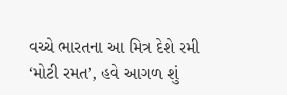વચ્ચે ભારતના આ મિત્ર દેશે રમી ‘મોટી રમત’, હવે આગળ શું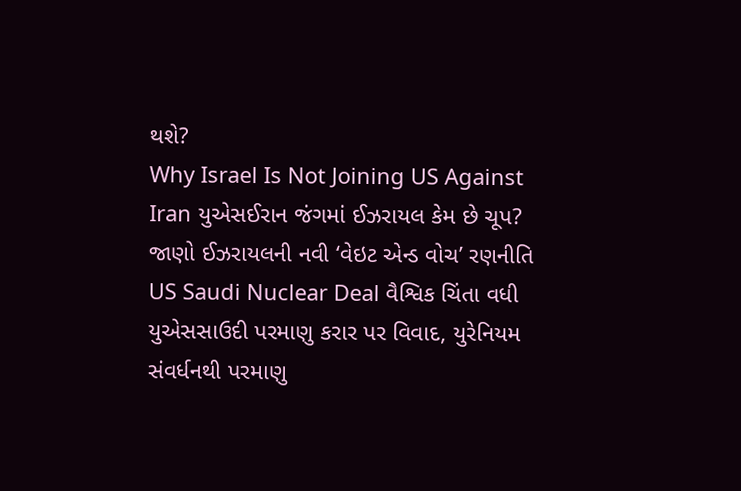થશે?
Why Israel Is Not Joining US Against Iran યુએસઈરાન જંગમાં ઈઝરાયલ કેમ છે ચૂપ? જાણો ઈઝરાયલની નવી ‘વેઇટ એન્ડ વોચ’ રણનીતિ
US Saudi Nuclear Deal વૈશ્વિક ચિંતા વધી યુએસસાઉદી પરમાણુ કરાર પર વિવાદ, યુરેનિયમ સંવર્ધનથી પરમાણુ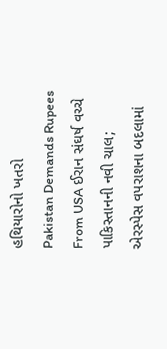હથિયારોનો ખતરો
Pakistan Demands Rupees From USA ઈરાન સંઘર્ષ વચ્ચે પાકિસ્તાનની નવી ચાલ; એરસ્પેસ વપરાશના બદલામાં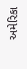અમેરિકા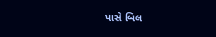પાસે બિલ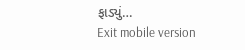ફાડ્યું…
Exit mobile version